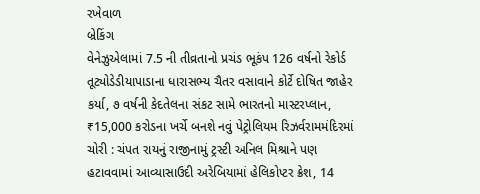રખેવાળ
બ્રેકિંગ
વેનેઝુએલામાં 7.5 ની તીવ્રતાનો પ્રચંડ ભૂકંપ 126 વર્ષનો રેકોર્ડ તૂટ્યોડેડીયાપાડાના ધારાસભ્ય ચૈતર વસાવાને કોર્ટે દોષિત જાહેર કર્યા, ૭ વર્ષની કેદતેલના સંકટ સામે ભારતનો માસ્ટરપ્લાન, ₹15,000 કરોડના ખર્ચે બનશે નવું પેટ્રોલિયમ રિઝર્વરામમંદિરમાં ચોરી : ચંપત રાયનું રાજીનામું ટ્રસ્ટી અનિલ મિશ્રાને પણ હટાવવામાં આવ્યાસાઉદી અરેબિયામાં હેલિકોપ્ટર ક્રેશ, 14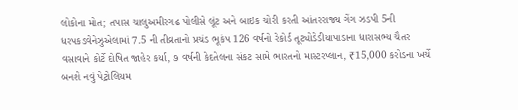લોકોના મોત; તપાસ ચાલુઅમીરગઢ પોલીસે લૂંટ અને બાઇક ચોરી કરતી આંતરરાજ્ય ગેંગ ઝડપી 5ની ધરપકડવેનેઝુએલામાં 7.5 ની તીવ્રતાનો પ્રચંડ ભૂકંપ 126 વર્ષનો રેકોર્ડ તૂટ્યોડેડીયાપાડાના ધારાસભ્ય ચૈતર વસાવાને કોર્ટે દોષિત જાહેર કર્યા, ૭ વર્ષની કેદતેલના સંકટ સામે ભારતનો માસ્ટરપ્લાન, ₹15,000 કરોડના ખર્ચે બનશે નવું પેટ્રોલિયમ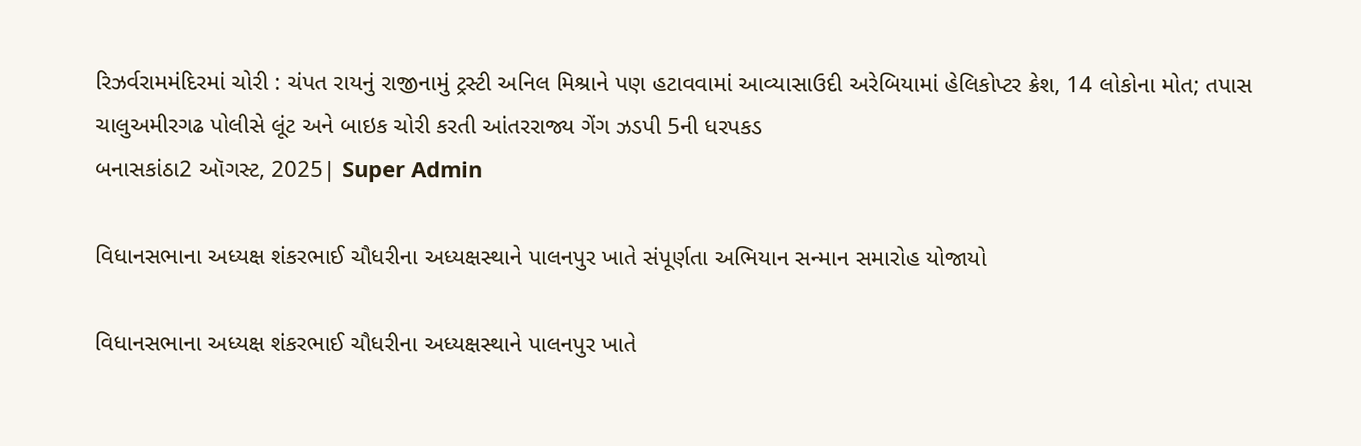રિઝર્વરામમંદિરમાં ચોરી : ચંપત રાયનું રાજીનામું ટ્રસ્ટી અનિલ મિશ્રાને પણ હટાવવામાં આવ્યાસાઉદી અરેબિયામાં હેલિકોપ્ટર ક્રેશ, 14 લોકોના મોત; તપાસ ચાલુઅમીરગઢ પોલીસે લૂંટ અને બાઇક ચોરી કરતી આંતરરાજ્ય ગેંગ ઝડપી 5ની ધરપકડ
બનાસકાંઠા2 ઑગસ્ટ, 2025| Super Admin

વિધાનસભાના અધ્યક્ષ શંકરભાઈ ચૌધરીના અધ્યક્ષસ્થાને પાલનપુર ખાતે સંપૂર્ણતા અભિયાન સન્માન સમારોહ યોજાયો

વિધાનસભાના અધ્યક્ષ શંકરભાઈ ચૌધરીના અધ્યક્ષસ્થાને પાલનપુર ખાતે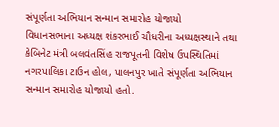સંપૂર્ણતા અભિયાન સન્માન સમારોહ યોજાયો
વિધાનસભાના અધ્યક્ષ શંકરભાઈ ચૌધરીના અધ્યક્ષસ્થાને તથા કેબિનેટ મંત્રી બલવંતસિંહ રાજપૂતની વિશેષ ઉપસ્થિતિમાં નગરપાલિકા ટાઉન હોલ, પાલનપુર ખાતે સંપૂર્ણતા અભિયાન સન્માન સમારોહ યોજાયો હતો.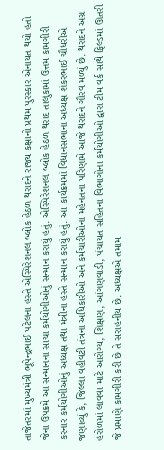તાજેતરમાં મુખ્યમંત્રી ભૂપેન્દ્રભાઈ પટેલના હસ્તે એસ્પિરેશનલ બ્લોક હેઠળ થરાદને રાજ્ય કક્ષાનો પ્રથમ પુરસ્કાર એનાયત થયો હતો જેના ઉપક્રમે આ સન્માનના સાચા કર્મયોગીઓનું સન્માન કરાયું હતું. એસ્પિરેશનલ બ્લોક હેઠળ થરાદ તાલુકામાં ઉત્તમ કામગીરી કરનાર કર્મયોગીઓનું અધ્યક્ષ તથા મંત્રીના હસ્તે સન્માન કરાયું હતું. આ કાર્યક્રમમાં વિધાનસભાના અધ્યક્ષ શંકરભાઈ ચૌધરીએ જણાવ્યું કે, જિલ્લા વહીવટી તંત્રના અધિકારીઓ અને કર્મચારીઓના મહેનતના પરિણામે આજે થરાદને ગૌરવ મળ્યું છે. થરાદને અગ્ર હરોળમાં લાવવા માટે આરોગ્ય, શિક્ષણ, આંગણવાડી, પંચાયત સહિતના વિભાગોના કર્મયોગીઓ દ્વારા ટીમ વર્ક સાથે ફિલ્ડમાં ઊતરી જે પ્રમાણે કામગીરી કરી છે તે સરાહનીય છે. અધ્યક્ષએ તમામ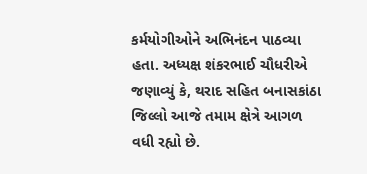કર્મયોગીઓને અભિનંદન પાઠવ્યા હતા. અધ્યક્ષ શંકરભાઈ ચૌધરીએ જણાવ્યું કે, થરાદ સહિત બનાસકાંઠા જિલ્લો આજે તમામ ક્ષેત્રે આગળ વધી રહ્યો છે.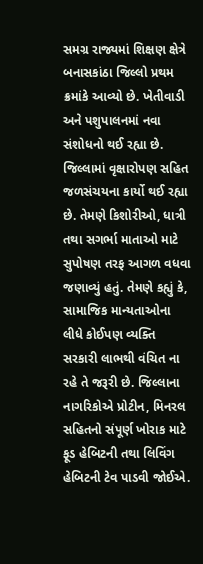સમગ્ર રાજ્યમાં શિક્ષણ ક્ષેત્રે બનાસકાંઠા જિલ્લો પ્રથમ ક્રમાંકે આવ્યો છે. ખેતીવાડી અને પશુપાલનમાં નવા સંશોધનો થઈ રહ્યા છે. જિલ્લામાં વૃક્ષારોપણ સહિત જળસંચયના કાર્યો થઈ રહ્યા છે. તેમણે કિશોરીઓ, ધાત્રી તથા સગર્ભા માતાઓ માટે સુપોષણ તરફ આગળ વધવા જણાવ્યું હતું. તેમણે કહ્યું કે, સામાજિક માન્યતાઓના લીધે કોઈપણ વ્યક્તિ સરકારી લાભથી વંચિત ના રહે તે જરૂરી છે. જિલ્લાના નાગરિકોએ પ્રોટીન, મિનરલ સહિતનો સંપૂર્ણ ખોરાક માટે ફૂડ હેબિટની તથા લિવિંગ હેબિટની ટેવ પાડવી જોઈએ.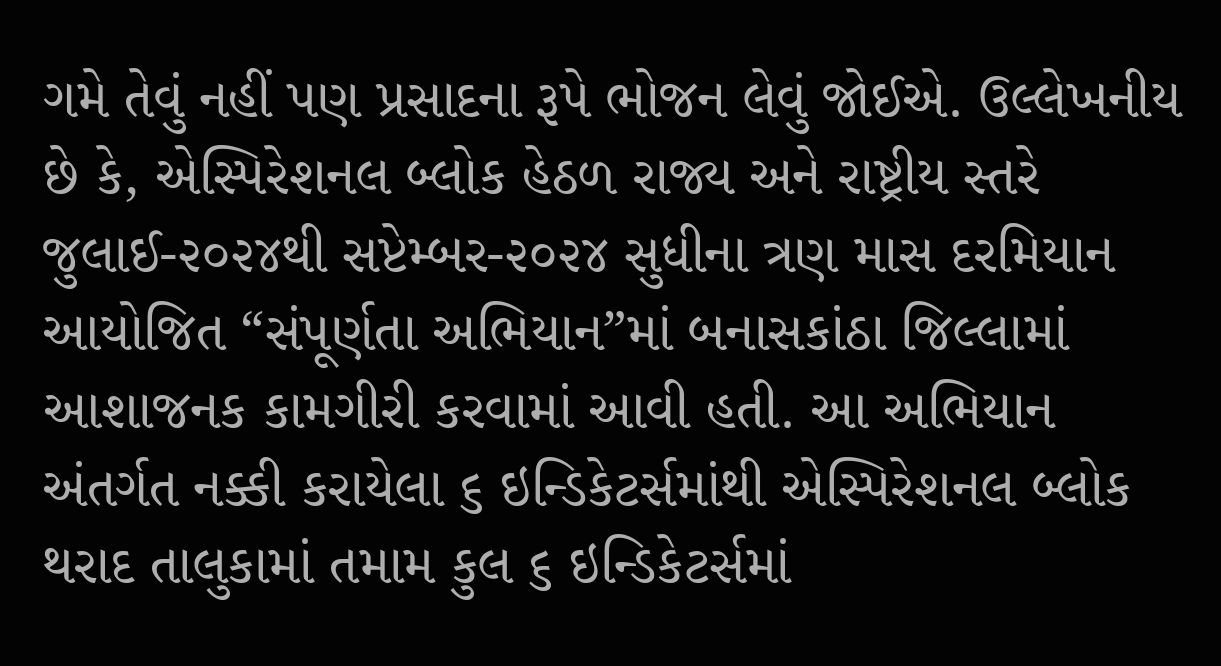ગમે તેવું નહીં પણ પ્રસાદના રૂપે ભોજન લેવું જોઈએ. ઉલ્લેખનીય છે કે, એસ્પિરેશનલ બ્લોક હેઠળ રાજ્ય અને રાષ્ટ્રીય સ્તરે જુલાઈ-૨૦૨૪થી સપ્ટેમ્બર-૨૦૨૪ સુધીના ત્રણ માસ દરમિયાન આયોજિત “સંપૂર્ણતા અભિયાન”માં બનાસકાંઠા જિલ્લામાં આશાજનક કામગીરી કરવામાં આવી હતી. આ અભિયાન અંતર્ગત નક્કી કરાયેલા ૬ ઇન્ડિકેટર્સમાંથી એસ્પિરેશનલ બ્લોક થરાદ તાલુકામાં તમામ કુલ ૬ ઇન્ડિકેટર્સમાં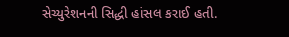સેચ્યુરેશનની સિદ્ધી હાંસલ કરાઈ હતી.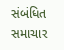સંબંધિત સમાચાર